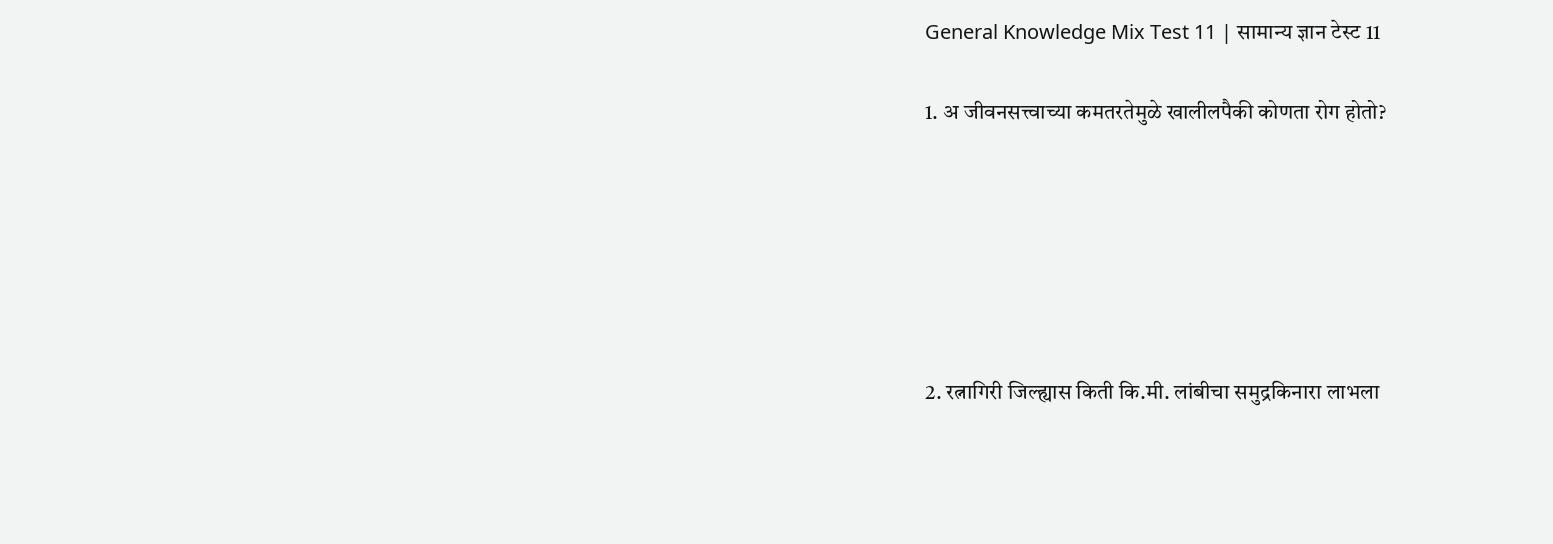General Knowledge Mix Test 11 | सामान्य ज्ञान टेस्ट 11

1. अ जीवनसत्त्वाच्या कमतरतेमुळे खालीलपैकी कोणता रोग होतो?






2. रत्नागिरी जिल्ह्यास किती कि.मी. लांबीचा समुद्रकिनारा लाभला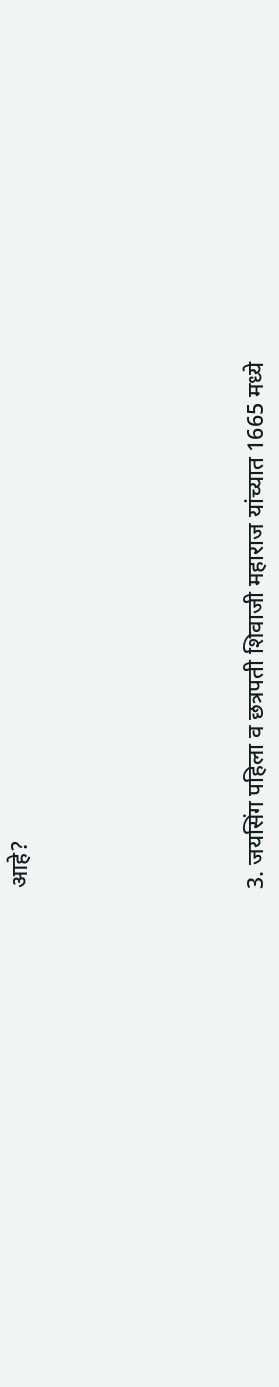आहे?






3. जयसिंग पहिला व छत्रपती शिवाजी महाराज यांच्यात 1665 मध्ये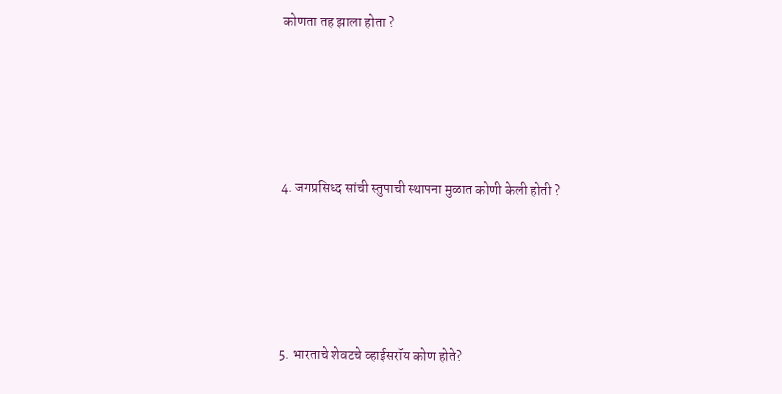कोणता तह झाला होता ?






4. जगप्रसिध्द सांची स्तुपाची स्थापना मुळात कोणी केली होती ?






5. भारताचे शेवटचे व्हाईसरॉय कोण होते?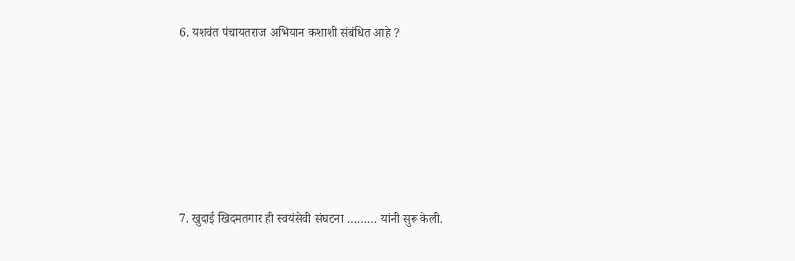6. यशवंत पंचायतराज अभियान कशाशी संबंधित आहे ?






7. खुदाई खिदमतगार ही स्वयंसेवी संघटना ……… यांनी सुरू केली.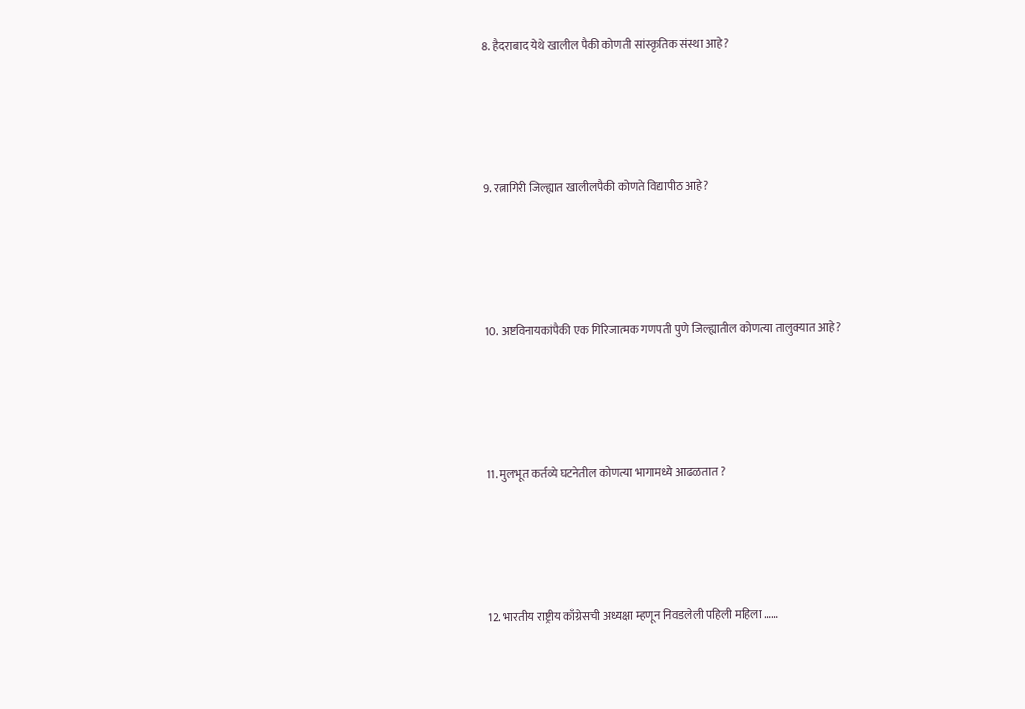8. हैदराबाद येथे खालील पैकी कोणती सांस्कृतिक संस्था आहे?






9. रत्नागिरी जिल्ह्यात खालीलपैकी कोणते विद्यापीठ आहे?






10. अष्टविनायकांपैकी एक गिरिजात्मक गणपती पुणे जिल्ह्यातील कोणत्या तालुक्यात आहे?






11. मुलभूत कर्तव्ये घटनेतील कोणत्या भागामध्ये आढळतात ?






12. भारतीय राष्ट्रीय काँग्रेसची अध्यक्षा म्हणून निवडलेली पहिली महिला ……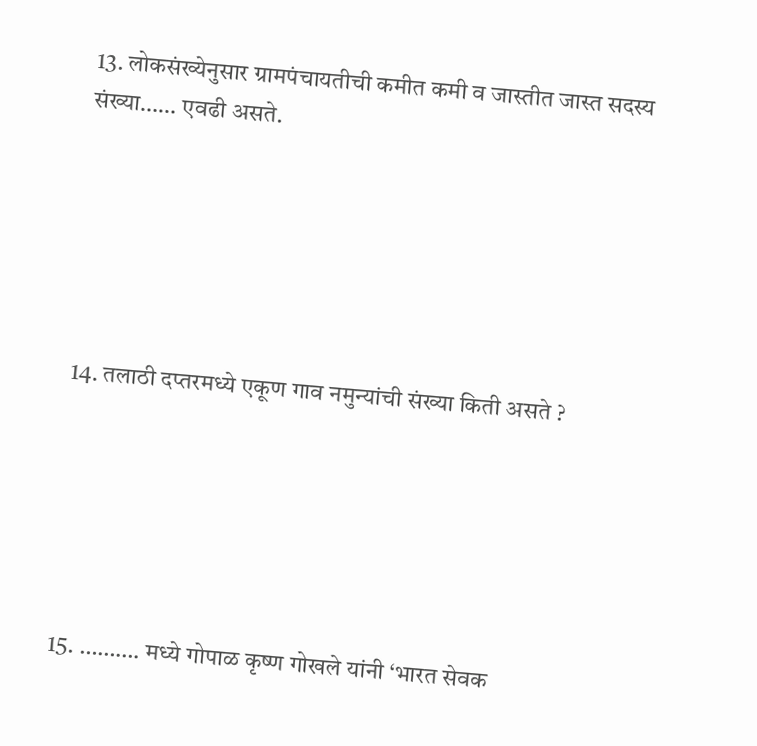13. लोकसंख्येनुसार ग्रामपंचायतीची कमीत कमी व जास्तीत जास्त सदस्य संख्या…… एवढी असते.






14. तलाठी दप्तरमध्ये एकूण गाव नमुन्यांची संख्या किती असते ?






15. ………. मध्ये गोपाळ कृष्ण गोखले यांनी ‘भारत सेवक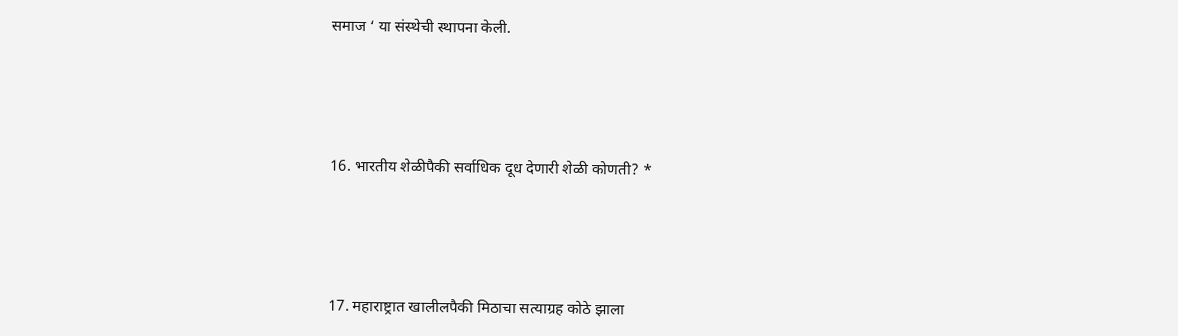समाज ‘ या संस्थेची स्थापना केली.






16. भारतीय शेळीपैकी सर्वाधिक दूध देणारी शेळी कोणती? *






17. महाराष्ट्रात खालीलपैकी मिठाचा सत्याग्रह कोठे झाला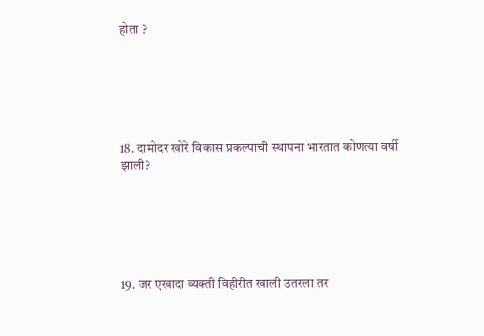होता ?






18. दामोदर खोरे विकास प्रकल्पाची स्थापना भारतात कोणत्या वर्षी झाली?






19. जर एखादा व्यक्ती विहीरीत खाली उतरला तर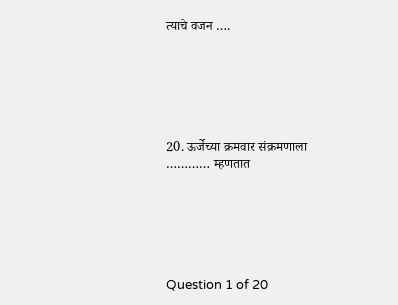त्याचे वजन ….






20. ऊर्जेच्या क्रमवार संक्रमणाला ………… म्हणतात






Question 1 of 20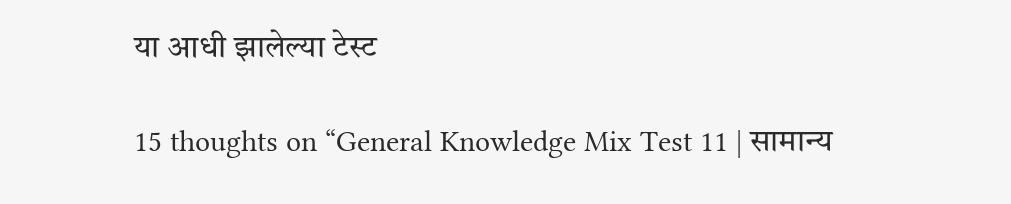या आधी झालेल्या टेस्ट

15 thoughts on “General Knowledge Mix Test 11 | सामान्य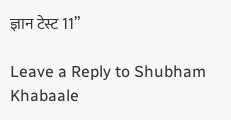ज्ञान टेस्ट 11”

Leave a Reply to Shubham Khabaale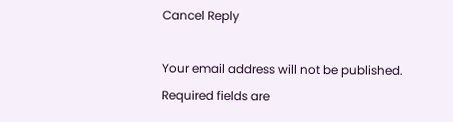Cancel Reply

Your email address will not be published. Required fields are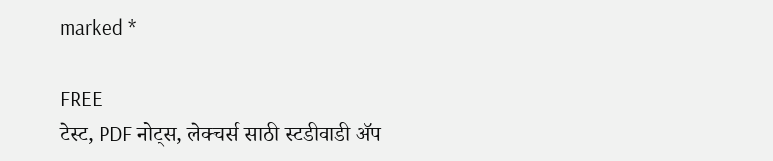marked *

FREE
टेस्ट, PDF नोट्स, लेक्चर्स साठी स्टडीवाडी ॲप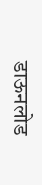डाऊनलोड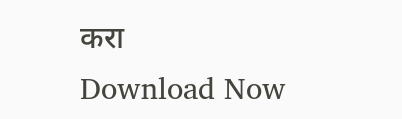करा
Download Now